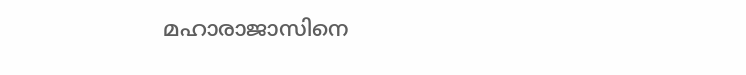മഹാരാജാസിനെ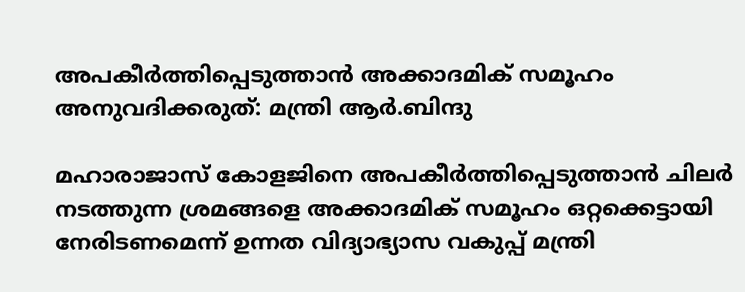അപകീർത്തിപ്പെടുത്താൻ അക്കാദമിക് സമൂഹം അനുവദിക്കരുത്: മന്ത്രി ആർ.ബിന്ദു

മഹാരാജാസ് കോളജിനെ അപകീർത്തിപ്പെടുത്താൻ ചിലർ നടത്തുന്ന ശ്രമങ്ങളെ അക്കാദമിക് സമൂഹം ഒറ്റക്കെട്ടായി നേരിടണമെന്ന് ഉന്നത വിദ്യാഭ്യാസ വകുപ്പ് മന്ത്രി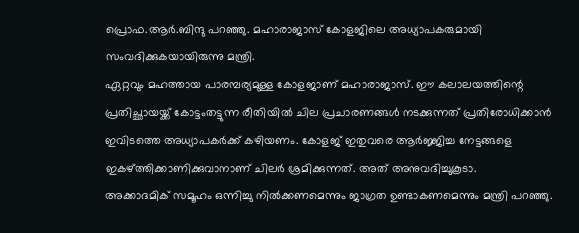പ്രൊഫ.ആർ.ബിന്ദു പറഞ്ഞു. മഹാരാജാസ് കോളജിലെ അധ്യാപകരുമായി സംവദിക്കുകയായിരുന്നു മന്ത്രി.
ഏറ്റവും മഹത്തായ പാരമ്പര്യമുള്ള കോളജാണ് മഹാരാജാസ്. ഈ കലാലയത്തിന്റെ പ്രതിച്ഛായയ്ക്ക് കോട്ടംതട്ടുന്ന രീതിയിൽ ചില പ്രചാരണങ്ങൾ നടക്കുന്നത് പ്രതിരോധിക്കാൻ ഇവിടത്തെ അധ്യാപകർക്ക് കഴിയണം. കോളജ് ഇതുവരെ ആർജ്ജിച്ച നേട്ടങ്ങളെ ഇകഴ്ത്തിക്കാണിക്കുവാനാണ് ചിലർ ശ്രമിക്കുന്നത്. അത് അനുവദിച്ചുകൂടാ.
അക്കാദമിക് സമൂഹം ഒന്നിച്ചു നിൽക്കണമെന്നും ജാഗ്രത ഉണ്ടാകണമെന്നും മന്ത്രി പറഞ്ഞു.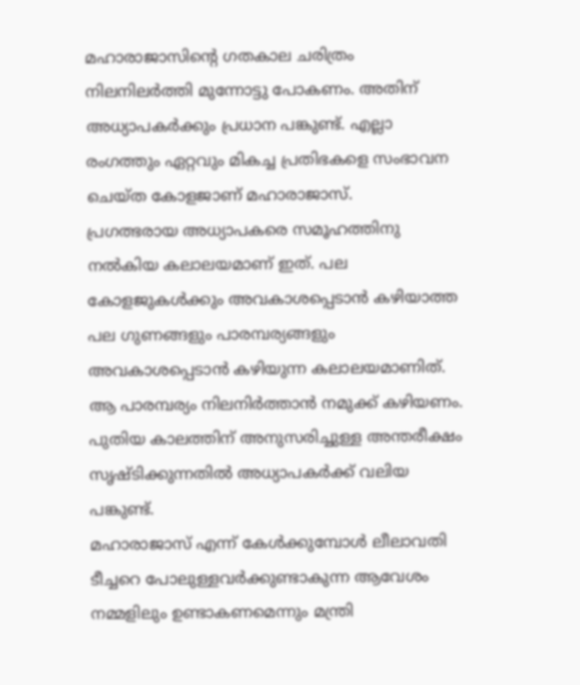മഹാരാജാസിന്റെ ഗതകാല ചരിത്രം നിലനിലർത്തി മുന്നോട്ടു പോകണം. അതിന് അധ്യാപകർക്കും പ്രധാന പങ്കുണ്ട്. എല്ലാ രംഗത്തും ഏറ്റവും മികച്ച പ്രതിഭകളെ സംഭാവന ചെയ്ത കോളജാണ് മഹാരാജാസ്.
പ്രഗത്ഭരായ അധ്യാപകരെ സമൂഹത്തിനു നൽകിയ കലാലയമാണ് ഇത്. പല കോളജുകൾക്കും അവകാശപ്പെടാൻ കഴിയാത്ത പല ഗുണങ്ങളും പാരമ്പര്യങ്ങളും അവകാശപ്പെടാൻ കഴിയുന്ന കലാലയമാണിത്. ആ പാരമ്പര്യം നിലനിർത്താൻ നമുക്ക് കഴിയണം. പുതിയ കാലത്തിന് അനുസരിച്ചുള്ള അന്തരീക്ഷം സൃഷ്ടിക്കുന്നതിൽ അധ്യാപകർക്ക് വലിയ പങ്കുണ്ട്.
മഹാരാജാസ് എന്ന് കേൾക്കുമ്പോൾ ലീലാവതി ടീച്ചറെ പോലുള്ളവർക്കുണ്ടാകുന്ന ആവേശം നമ്മളിലും ഉണ്ടാകണമെന്നും മന്ത്രി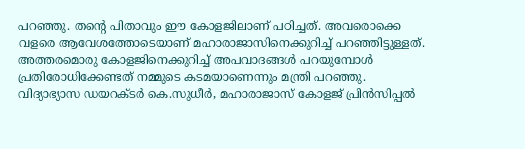പറഞ്ഞു. തന്റെ പിതാവും ഈ കോളജിലാണ് പഠിച്ചത്. അവരൊക്കെ വളരെ ആവേശത്തോടെയാണ് മഹാരാജാസിനെക്കുറിച്ച് പറഞ്ഞിട്ടുള്ളത്. അത്തരമൊരു കോളജിനെക്കുറിച്ച് അപവാദങ്ങൾ പറയുമ്പോൾ പ്രതിരോധിക്കേണ്ടത് നമ്മുടെ കടമയാണെന്നും മന്ത്രി പറഞ്ഞു.
വിദ്യാഭ്യാസ ഡയറക്ടർ കെ.സുധീർ, മഹാരാജാസ് കോളജ് പ്രിൻസിപ്പൽ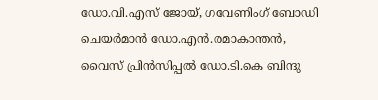ഡോ.വി.എസ് ജോയ്, ഗവേണിംഗ് ബോഡി ചെയർമാൻ ഡോ.എൻ.രമാകാന്തൻ, വൈസ് പ്രിൻസിപ്പൽ ഡോ.ടി.കെ ബിന്ദു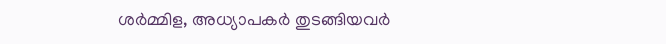ശർമ്മിള, അധ്യാപകർ തുടങ്ങിയവർ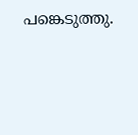പങ്കെടുത്തു.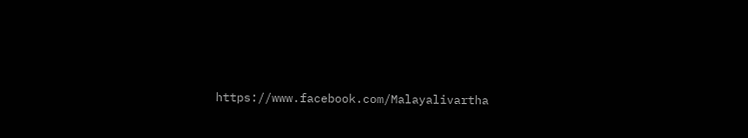https://www.facebook.com/Malayalivartha